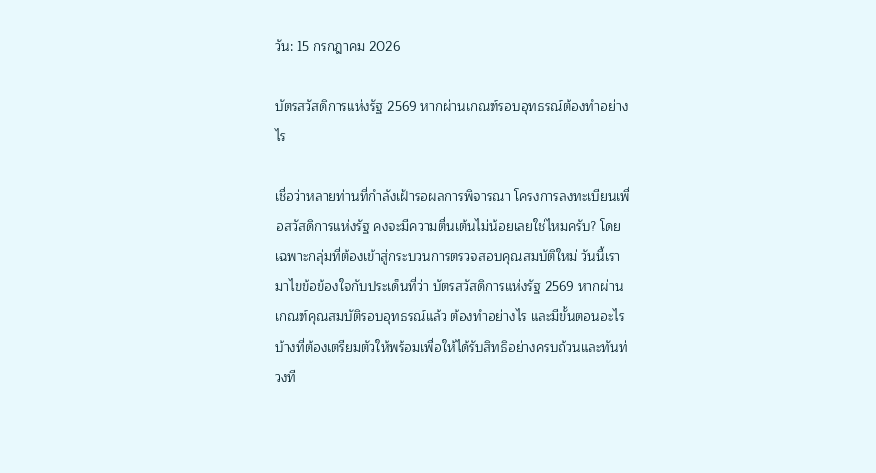วัน: 15 กรกฎาคม 2026

บัตรสวัสดิการแห่งรัฐ 2569 หากผ่านเกณฑ์รอบอุทธรณ์ต้องทำอย่างไร

เชื่อว่าหลายท่านที่กำลังเฝ้ารอผลการพิจารณา โครงการลงทะเบียนเพื่อสวัสดิการแห่งรัฐ คงจะมีความตื่นเต้นไม่น้อยเลยใช่ไหมครับ? โดยเฉพาะกลุ่มที่ต้องเข้าสู่กระบวนการตรวจสอบคุณสมบัติใหม่ วันนี้เรามาไขข้อข้องใจกับประเด็นที่ว่า บัตรสวัสดิการแห่งรัฐ 2569 หากผ่านเกณฑ์คุณสมบัติรอบอุทธรณ์แล้ว ต้องทำอย่างไร และมีขั้นตอนอะไรบ้างที่ต้องเตรียมตัวให้พร้อมเพื่อให้ได้รับสิทธิอย่างครบถ้วนและทันท่วงที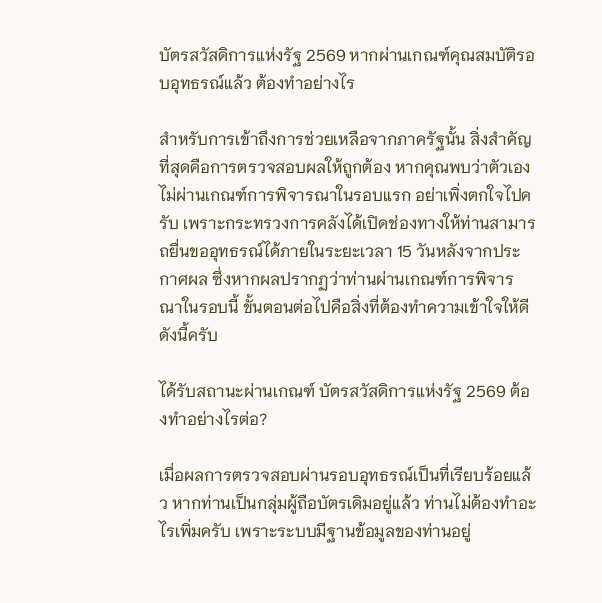บัตรสวัสดิการแห่งรัฐ 2569 หากผ่านเกณฑ์คุณสมบัติรอบอุทธรณ์แล้ว ต้องทำอย่างไร

สำหรับการเข้าถึงการช่วยเหลือจากภาครัฐนั้น สิ่งสำคัญที่สุดคือการตรวจสอบผลให้ถูกต้อง หากคุณพบว่าตัวเองไม่ผ่านเกณฑ์การพิจารณาในรอบแรก อย่าเพิ่งตกใจไปครับ เพราะกระทรวงการคลังได้เปิดช่องทางให้ท่านสามารถยื่นขออุทธรณ์ได้ภายในระยะเวลา 15 วันหลังจากประกาศผล ซึ่งหากผลปรากฏว่าท่านผ่านเกณฑ์การพิจารณาในรอบนี้ ขั้นตอนต่อไปคือสิ่งที่ต้องทำความเข้าใจให้ดี ดังนี้ครับ

ได้รับสถานะผ่านเกณฑ์ บัตรสวัสดิการแห่งรัฐ 2569 ต้องทำอย่างไรต่อ?

เมื่อผลการตรวจสอบผ่านรอบอุทธรณ์เป็นที่เรียบร้อยแล้ว หากท่านเป็นกลุ่มผู้ถือบัตรเดิมอยู่แล้ว ท่านไม่ต้องทำอะไรเพิ่มครับ เพราะระบบมีฐานข้อมูลของท่านอยู่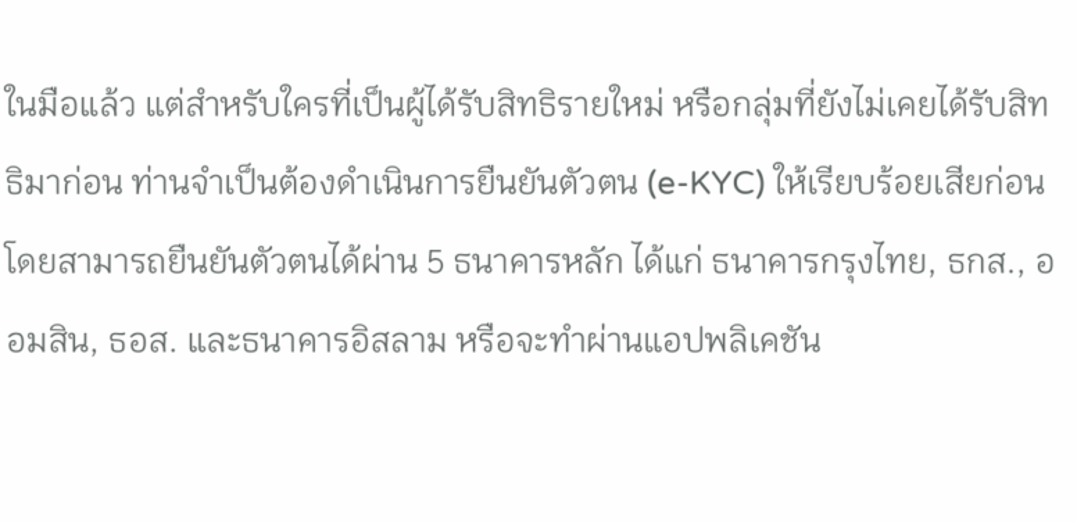ในมือแล้ว แต่สำหรับใครที่เป็นผู้ได้รับสิทธิรายใหม่ หรือกลุ่มที่ยังไม่เคยได้รับสิทธิมาก่อน ท่านจำเป็นต้องดำเนินการยืนยันตัวตน (e-KYC) ให้เรียบร้อยเสียก่อน โดยสามารถยืนยันตัวตนได้ผ่าน 5 ธนาคารหลัก ได้แก่ ธนาคารกรุงไทย, ธกส., ออมสิน, ธอส. และธนาคารอิสลาม หรือจะทำผ่านแอปพลิเคชัน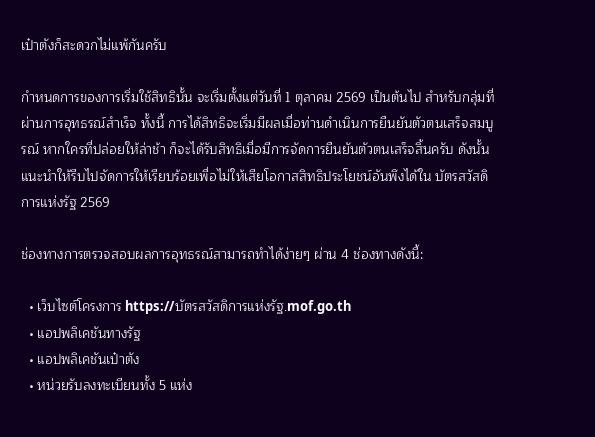เป๋าตังก็สะดวกไม่แพ้กันครับ

กำหนดการของการเริ่มใช้สิทธินั้น จะเริ่มตั้งแต่วันที่ 1 ตุลาคม 2569 เป็นต้นไป สำหรับกลุ่มที่ผ่านการอุทธรณ์สำเร็จ ทั้งนี้ การได้สิทธิจะเริ่มมีผลเมื่อท่านดำเนินการยืนยันตัวตนเสร็จสมบูรณ์ หากใครที่ปล่อยให้ล่าช้า ก็จะได้รับสิทธิเมื่อมีการจัดการยืนยันตัวตนเสร็จสิ้นครับ ดังนั้นแนะนำให้รีบไปจัดการให้เรียบร้อยเพื่อไม่ให้เสียโอกาสสิทธิประโยชน์อันพึงได้ใน บัตรสวัสดิการแห่งรัฐ 2569

ช่องทางการตรวจสอบผลการอุทธรณ์สามารถทำได้ง่ายๆ ผ่าน 4 ช่องทางดังนี้:

  • เว็บไซต์โครงการ https://บัตรสวัสดิการแห่งรัฐ.mof.go.th
  • แอปพลิเคชันทางรัฐ
  • แอปพลิเคชันเป๋าตัง
  • หน่วยรับลงทะเบียนทั้ง 5 แห่ง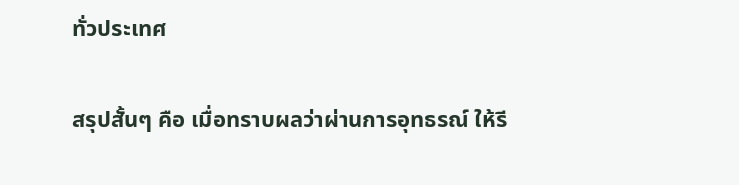ทั่วประเทศ

สรุปสั้นๆ คือ เมื่อทราบผลว่าผ่านการอุทธรณ์ ให้รี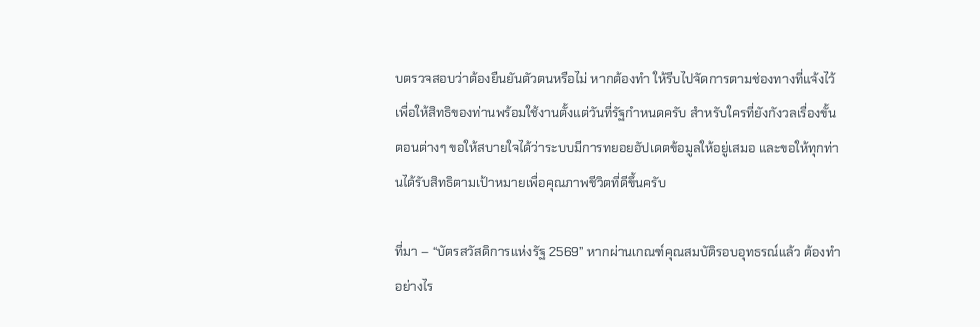บตรวจสอบว่าต้องยืนยันตัวตนหรือไม่ หากต้องทำ ให้รีบไปจัดการตามช่องทางที่แจ้งไว้ เพื่อให้สิทธิของท่านพร้อมใช้งานตั้งแต่วันที่รัฐกำหนดครับ สำหรับใครที่ยังกังวลเรื่องขั้นตอนต่างๆ ขอให้สบายใจได้ว่าระบบมีการทยอยอัปเดตข้อมูลให้อยู่เสมอ และขอให้ทุกท่านได้รับสิทธิตามเป้าหมายเพื่อคุณภาพชีวิตที่ดีขึ้นครับ

ที่มา – “บัตรสวัสดิการแห่งรัฐ 2569” หากผ่านเกณฑ์คุณสมบัติรอบอุทธรณ์แล้ว ต้องทำอย่างไร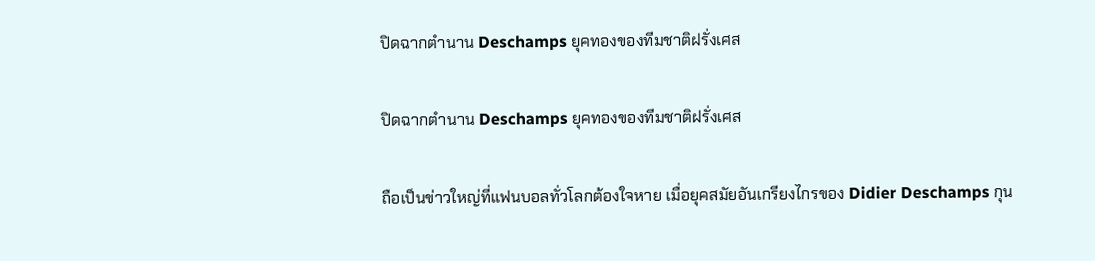ปิดฉากตำนาน Deschamps ยุคทองของทีมชาติฝรั่งเศส

ปิดฉากตำนาน Deschamps ยุคทองของทีมชาติฝรั่งเศส

ถือเป็นข่าวใหญ่ที่แฟนบอลทั่วโลกต้องใจหาย เมื่อยุคสมัยอันเกรียงไกรของ Didier Deschamps กุน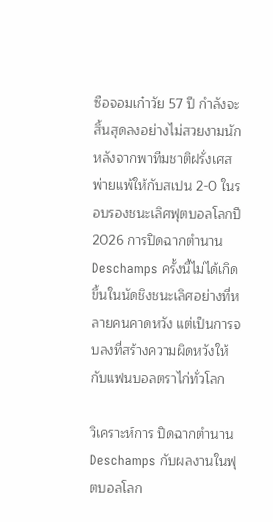ซือจอมเก๋าวัย 57 ปี กำลังจะสิ้นสุดลงอย่างไม่สวยงามนัก หลังจากพาทีมชาติฝรั่งเศสพ่ายแพ้ให้กับสเปน 2-0 ในรอบรองชนะเลิศฟุตบอลโลกปี 2026 การปิดฉากตำนาน Deschamps ครั้งนี้ไม่ได้เกิดขึ้นในนัดชิงชนะเลิศอย่างที่หลายคนคาดหวัง แต่เป็นการจบลงที่สร้างความผิดหวังให้กับแฟนบอลตราไก่ทั่วโลก

วิเคราะห์การ ปิดฉากตำนาน Deschamps กับผลงานในฟุตบอลโลก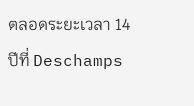ตลอดระยะเวลา 14 ปีที่ Deschamps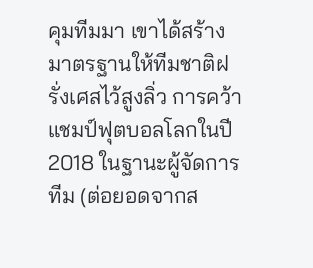คุมทีมมา เขาได้สร้างมาตรฐานให้ทีมชาติฝรั่งเศสไว้สูงลิ่ว การคว้าแชมป์ฟุตบอลโลกในปี 2018 ในฐานะผู้จัดการทีม (ต่อยอดจากส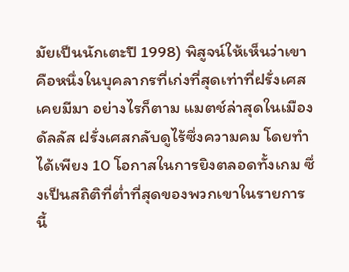มัยเป็นนักเตะปี 1998) พิสูจน์ให้เห็นว่าเขาคือหนึ่งในบุคลากรที่เก่งที่สุดเท่าที่ฝรั่งเศสเคยมีมา อย่างไรก็ตาม แมตช์ล่าสุดในเมืองดัลลัส ฝรั่งเศสกลับดูไร้ซึ่งความคม โดยทำได้เพียง 10 โอกาสในการยิงตลอดทั้งเกม ซึ่งเป็นสถิติที่ต่ำที่สุดของพวกเขาในรายการนี้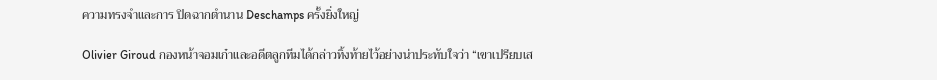ความทรงจำและการ ปิดฉากตำนาน Deschamps ครั้งยิ่งใหญ่

Olivier Giroud กองหน้าจอมเก๋าและอดีตลูกทีมได้กล่าวทิ้งท้ายไว้อย่างน่าประทับใจว่า “เขาเปรียบเส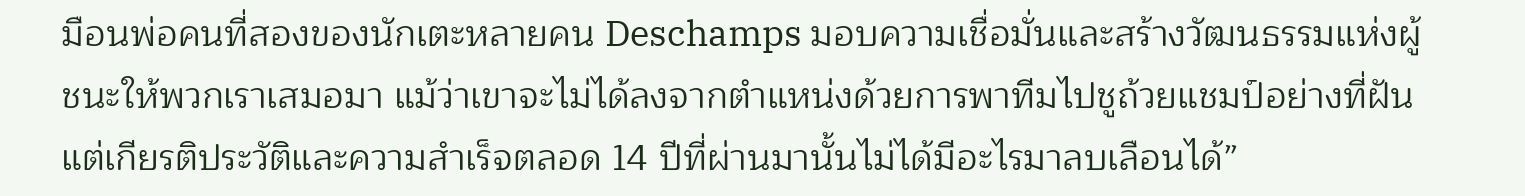มือนพ่อคนที่สองของนักเตะหลายคน Deschamps มอบความเชื่อมั่นและสร้างวัฒนธรรมแห่งผู้ชนะให้พวกเราเสมอมา แม้ว่าเขาจะไม่ได้ลงจากตำแหน่งด้วยการพาทีมไปชูถ้วยแชมป์อย่างที่ฝัน แต่เกียรติประวัติและความสำเร็จตลอด 14 ปีที่ผ่านมานั้นไม่ได้มีอะไรมาลบเลือนได้”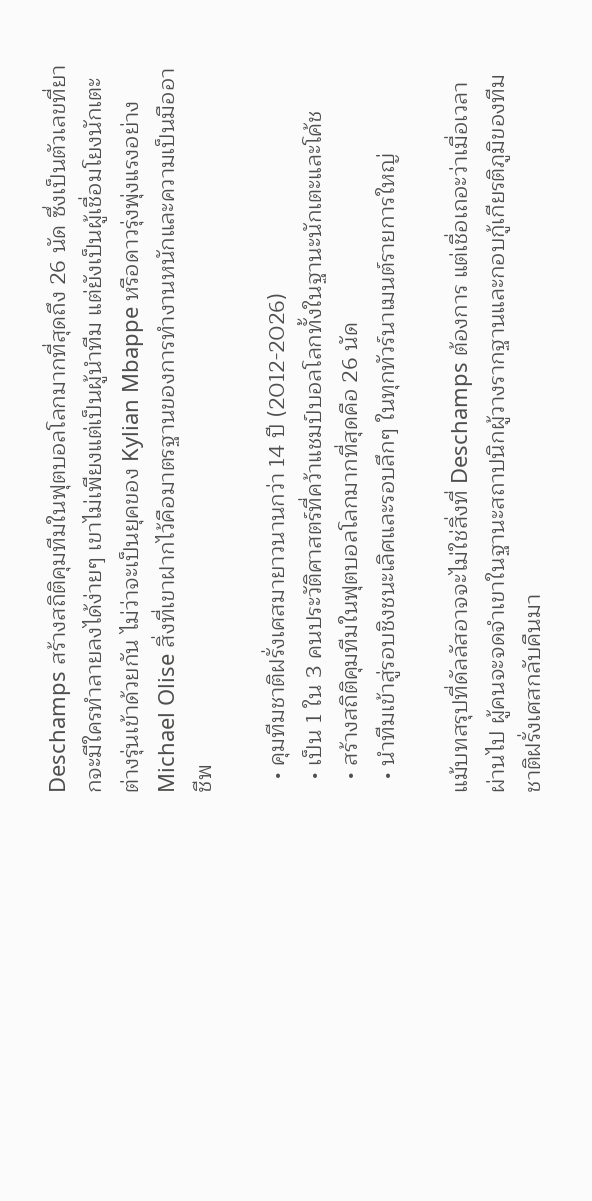Deschamps สร้างสถิติคุมทีมในฟุตบอลโลกมากที่สุดถึง 26 นัด ซึ่งเป็นตัวเลขที่ยากจะมีใครทำลายลงได้ง่ายๆ เขาไม่เพียงแต่เป็นผู้นำทีม แต่ยังเป็นผู้เชื่อมโยงนักเตะต่างรุ่นเข้าด้วยกัน ไม่ว่าจะเป็นยุคของ Kylian Mbappe หรือดาวรุ่งพุ่งแรงอย่าง Michael Olise สิ่งที่เขาฝากไว้คือมาตรฐานของการทำงานหนักและความเป็นมืออาชีพ

  • คุมทีมชาติฝรั่งเศสมายาวนานกว่า 14 ปี (2012-2026)
  • เป็น 1 ใน 3 คนประวัติศาสตร์ที่คว้าแชมป์บอลโลกทั้งในฐานะนักเตะและโค้ช
  • สร้างสถิติคุมทีมในฟุตบอลโลกมากที่สุดคือ 26 นัด
  • นำทีมเข้าสู่รอบชิงชนะเลิศและรอบลึกๆ ในทุกทัวร์นาเมนต์รายการใหญ่

แม้บทสรุปที่ดัลลัสอาจจะไม่ใช่สิ่งที่ Deschamps ต้องการ แต่เชื่อเถอะว่าเมื่อเวลาผ่านไป ผู้คนจะจดจำเขาในฐานะสถาปนิกผู้วางรากฐานและกอบกู้เกียรติภูมิของทีมชาติฝรั่งเศสกลับคืนมา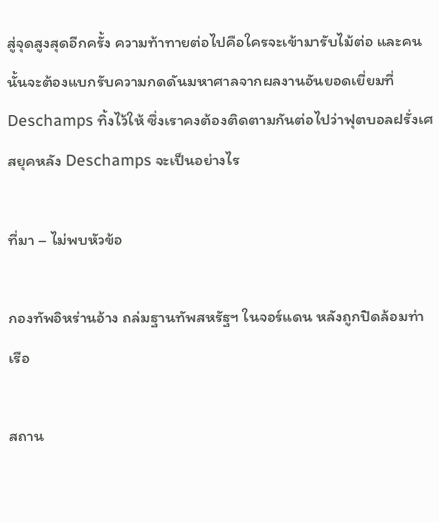สู่จุดสูงสุดอีกครั้ง ความท้าทายต่อไปคือใครจะเข้ามารับไม้ต่อ และคนนั้นจะต้องแบกรับความกดดันมหาศาลจากผลงานอันยอดเยี่ยมที่ Deschamps ทิ้งไว้ให้ ซึ่งเราคงต้องติดตามกันต่อไปว่าฟุตบอลฝรั่งเศสยุคหลัง Deschamps จะเป็นอย่างไร

ที่มา – ไม่พบหัวข้อ

กองทัพอิหร่านอ้าง ถล่มฐานทัพสหรัฐฯ ในจอร์แดน หลังถูกปิดล้อมท่าเรือ

สถาน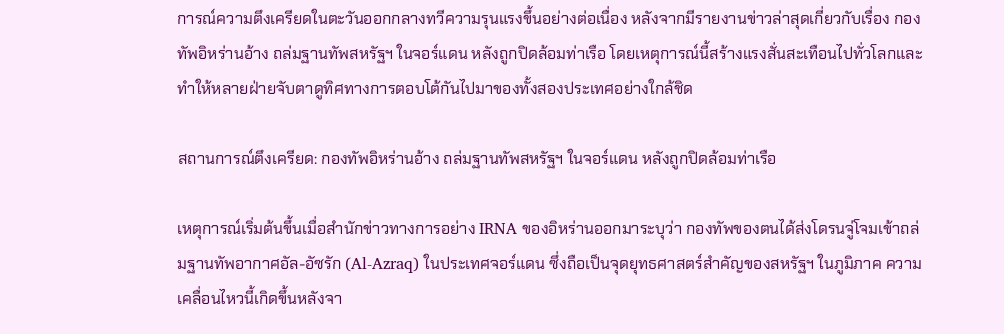การณ์ความตึงเครียดในตะวันออกกลางทวีความรุนแรงขึ้นอย่างต่อเนื่อง หลังจากมีรายงานข่าวล่าสุดเกี่ยวกับเรื่อง กองทัพอิหร่านอ้าง ถล่มฐานทัพสหรัฐฯ ในจอร์แดน หลังถูกปิดล้อมท่าเรือ โดยเหตุการณ์นี้สร้างแรงสั่นสะเทือนไปทั่วโลกและทำให้หลายฝ่ายจับตาดูทิศทางการตอบโต้กันไปมาของทั้งสองประเทศอย่างใกล้ชิด

สถานการณ์ตึงเครียด: กองทัพอิหร่านอ้าง ถล่มฐานทัพสหรัฐฯ ในจอร์แดน หลังถูกปิดล้อมท่าเรือ

เหตุการณ์เริ่มต้นขึ้นเมื่อสำนักข่าวทางการอย่าง IRNA ของอิหร่านออกมาระบุว่า กองทัพของตนได้ส่งโดรนจู่โจมเข้าถล่มฐานทัพอากาศอัล-อัซรัก (Al-Azraq) ในประเทศจอร์แดน ซึ่งถือเป็นจุดยุทธศาสตร์สำคัญของสหรัฐฯ ในภูมิภาค ความเคลื่อนไหวนี้เกิดขึ้นหลังจา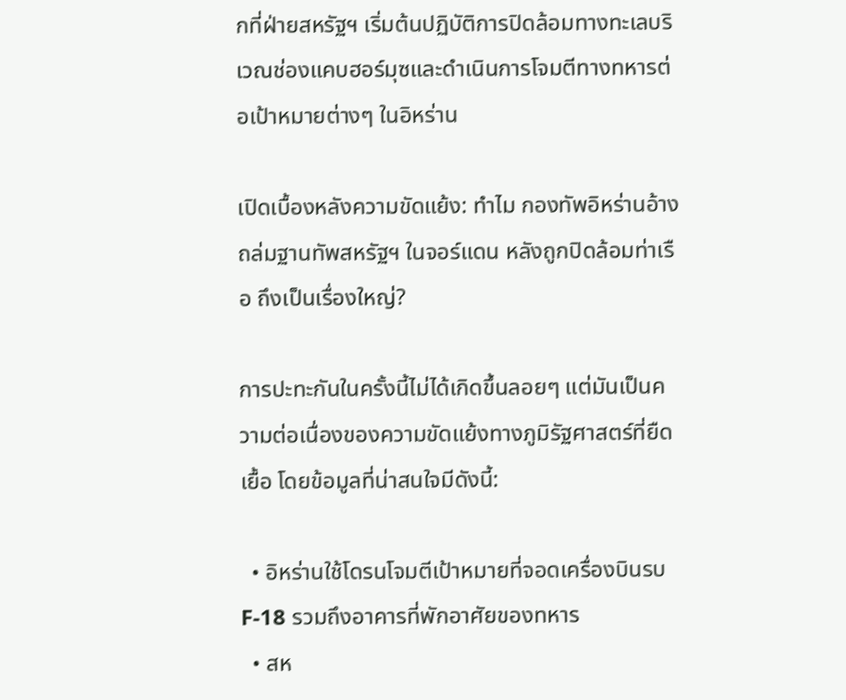กที่ฝ่ายสหรัฐฯ เริ่มต้นปฏิบัติการปิดล้อมทางทะเลบริเวณช่องแคบฮอร์มุซและดำเนินการโจมตีทางทหารต่อเป้าหมายต่างๆ ในอิหร่าน

เปิดเบื้องหลังความขัดแย้ง: ทำไม กองทัพอิหร่านอ้าง ถล่มฐานทัพสหรัฐฯ ในจอร์แดน หลังถูกปิดล้อมท่าเรือ ถึงเป็นเรื่องใหญ่?

การปะทะกันในครั้งนี้ไม่ได้เกิดขึ้นลอยๆ แต่มันเป็นความต่อเนื่องของความขัดแย้งทางภูมิรัฐศาสตร์ที่ยืดเยื้อ โดยข้อมูลที่น่าสนใจมีดังนี้:

  • อิหร่านใช้โดรนโจมตีเป้าหมายที่จอดเครื่องบินรบ F-18 รวมถึงอาคารที่พักอาศัยของทหาร
  • สห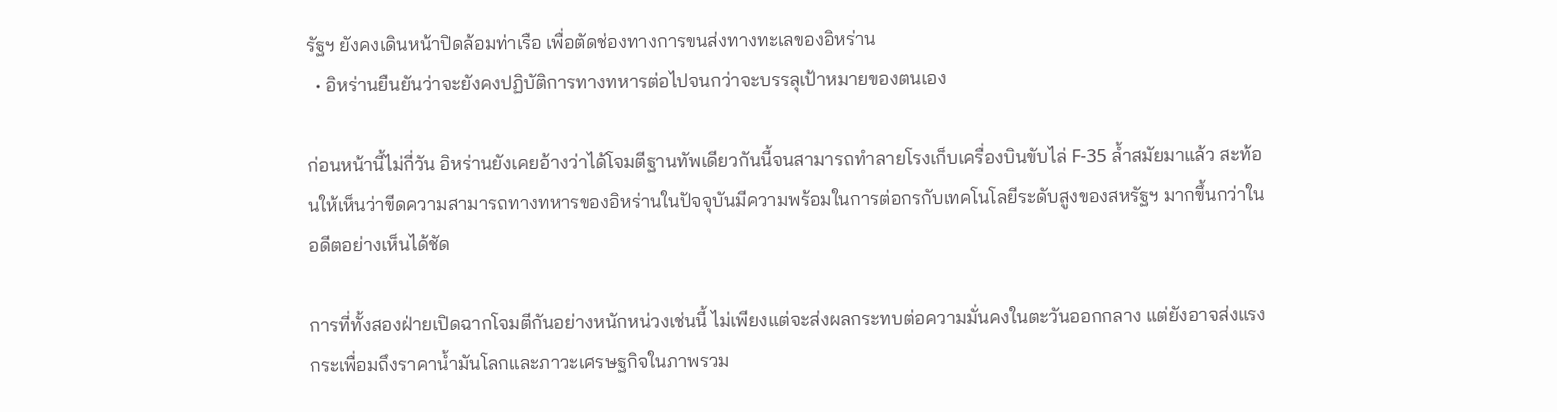รัฐฯ ยังคงเดินหน้าปิดล้อมท่าเรือ เพื่อตัดช่องทางการขนส่งทางทะเลของอิหร่าน
  • อิหร่านยืนยันว่าจะยังคงปฏิบัติการทางทหารต่อไปจนกว่าจะบรรลุเป้าหมายของตนเอง

ก่อนหน้านี้ไม่กี่วัน อิหร่านยังเคยอ้างว่าได้โจมตีฐานทัพเดียวกันนี้จนสามารถทำลายโรงเก็บเครื่องบินขับไล่ F-35 ล้ำสมัยมาแล้ว สะท้อนให้เห็นว่าขีดความสามารถทางทหารของอิหร่านในปัจจุบันมีความพร้อมในการต่อกรกับเทคโนโลยีระดับสูงของสหรัฐฯ มากขึ้นกว่าในอดีตอย่างเห็นได้ชัด

การที่ทั้งสองฝ่ายเปิดฉากโจมตีกันอย่างหนักหน่วงเช่นนี้ ไม่เพียงแต่จะส่งผลกระทบต่อความมั่นคงในตะวันออกกลาง แต่ยังอาจส่งแรงกระเพื่อมถึงราคาน้ำมันโลกและภาวะเศรษฐกิจในภาพรวม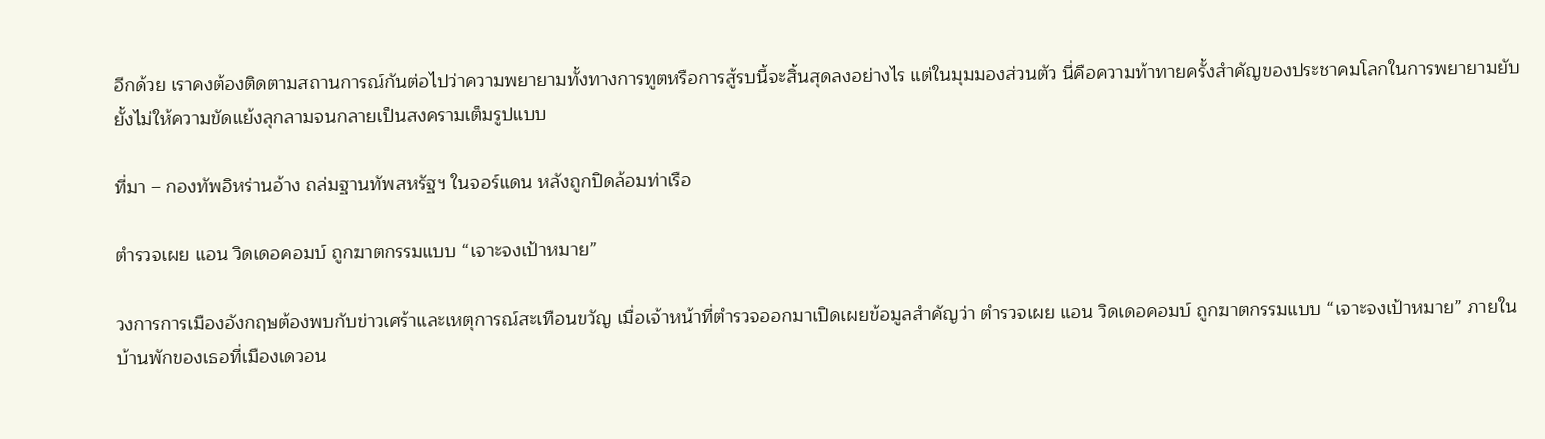อีกด้วย เราคงต้องติดตามสถานการณ์กันต่อไปว่าความพยายามทั้งทางการทูตหรือการสู้รบนี้จะสิ้นสุดลงอย่างไร แต่ในมุมมองส่วนตัว นี่คือความท้าทายครั้งสำคัญของประชาคมโลกในการพยายามยับยั้งไม่ให้ความขัดแย้งลุกลามจนกลายเป็นสงครามเต็มรูปแบบ

ที่มา – กองทัพอิหร่านอ้าง ถล่มฐานทัพสหรัฐฯ ในจอร์แดน หลังถูกปิดล้อมท่าเรือ

ตำรวจเผย แอน วิดเดอคอมบ์ ถูกฆาตกรรมแบบ “เจาะจงเป้าหมาย”

วงการการเมืองอังกฤษต้องพบกับข่าวเศร้าและเหตุการณ์สะเทือนขวัญ เมื่อเจ้าหน้าที่ตำรวจออกมาเปิดเผยข้อมูลสำคัญว่า ตำรวจเผย แอน วิดเดอคอมบ์ ถูกฆาตกรรมแบบ “เจาะจงเป้าหมาย” ภายในบ้านพักของเธอที่เมืองเดวอน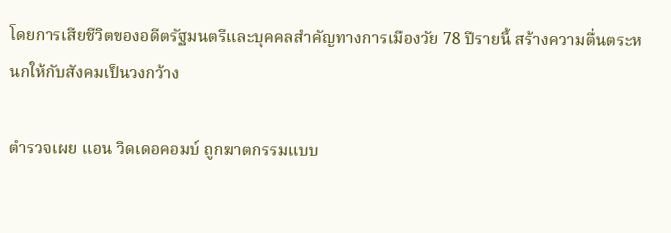โดยการเสียชีวิตของอดีตรัฐมนตรีและบุคคลสำคัญทางการเมืองวัย 78 ปีรายนี้ สร้างความตื่นตระหนกให้กับสังคมเป็นวงกว้าง

ตำรวจเผย แอน วิดเดอคอมบ์ ถูกฆาตกรรมแบบ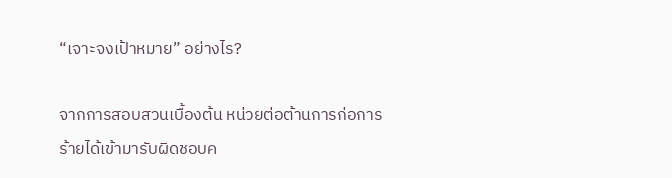“เจาะจงเป้าหมาย” อย่างไร?

จากการสอบสวนเบื้องต้น หน่วยต่อต้านการก่อการร้ายได้เข้ามารับผิดชอบค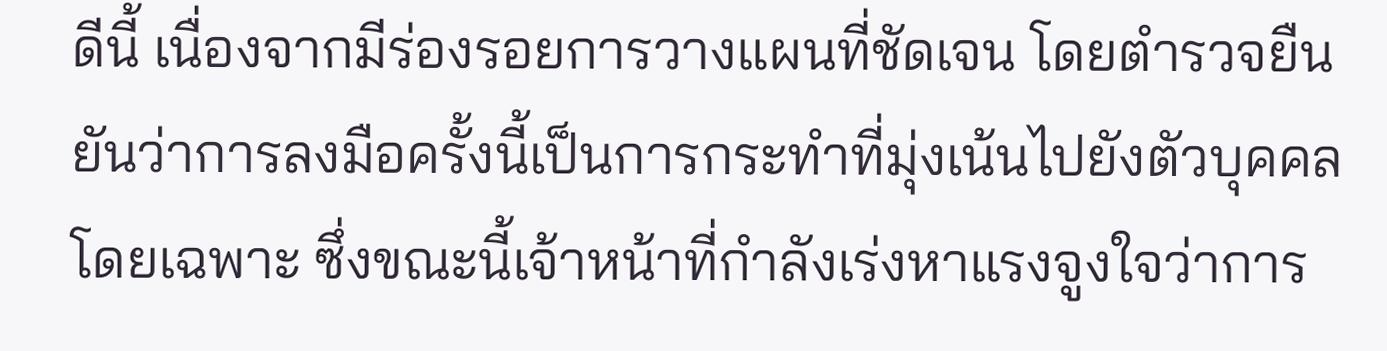ดีนี้ เนื่องจากมีร่องรอยการวางแผนที่ชัดเจน โดยตำรวจยืนยันว่าการลงมือครั้งนี้เป็นการกระทำที่มุ่งเน้นไปยังตัวบุคคลโดยเฉพาะ ซึ่งขณะนี้เจ้าหน้าที่กำลังเร่งหาแรงจูงใจว่าการ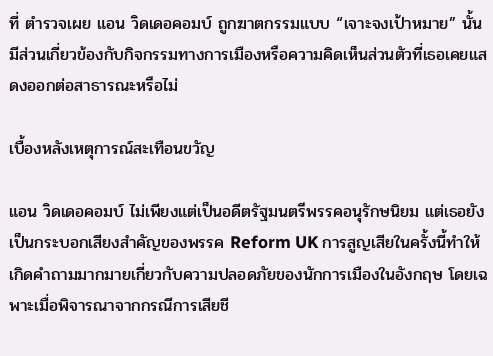ที่ ตำรวจเผย แอน วิดเดอคอมบ์ ถูกฆาตกรรมแบบ “เจาะจงเป้าหมาย” นั้น มีส่วนเกี่ยวข้องกับกิจกรรมทางการเมืองหรือความคิดเห็นส่วนตัวที่เธอเคยแสดงออกต่อสาธารณะหรือไม่

เบื้องหลังเหตุการณ์สะเทือนขวัญ

แอน วิดเดอคอมบ์ ไม่เพียงแต่เป็นอดีตรัฐมนตรีพรรคอนุรักษนิยม แต่เธอยังเป็นกระบอกเสียงสำคัญของพรรค Reform UK การสูญเสียในครั้งนี้ทำให้เกิดคำถามมากมายเกี่ยวกับความปลอดภัยของนักการเมืองในอังกฤษ โดยเฉพาะเมื่อพิจารณาจากกรณีการเสียชี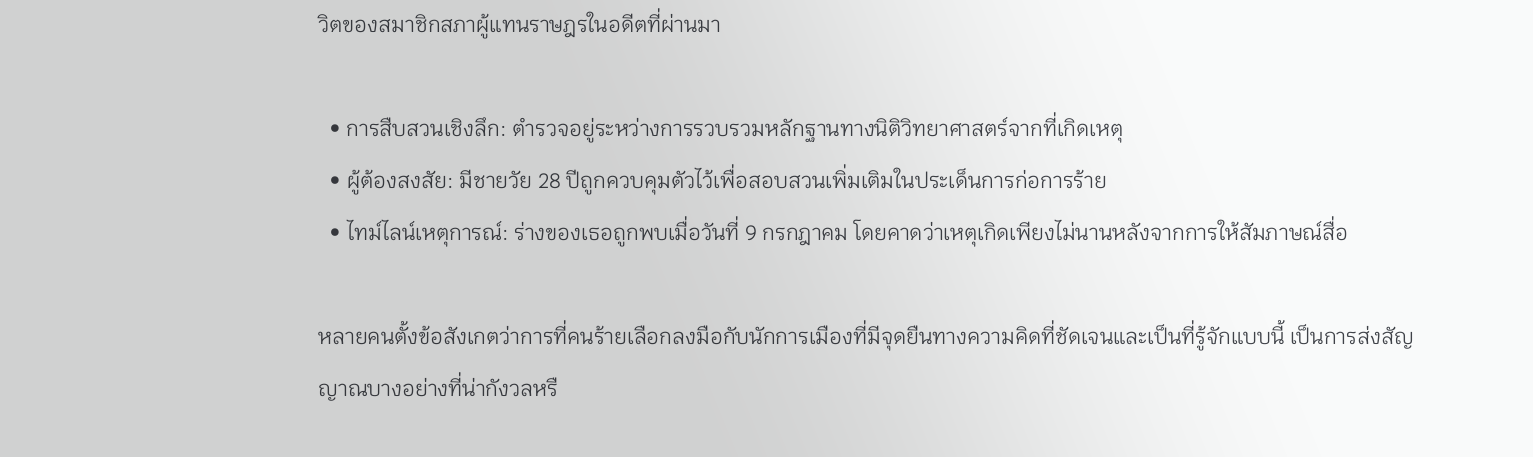วิตของสมาชิกสภาผู้แทนราษฎรในอดีตที่ผ่านมา

  • การสืบสวนเชิงลึก: ตำรวจอยู่ระหว่างการรวบรวมหลักฐานทางนิติวิทยาศาสตร์จากที่เกิดเหตุ
  • ผู้ต้องสงสัย: มีชายวัย 28 ปีถูกควบคุมตัวไว้เพื่อสอบสวนเพิ่มเติมในประเด็นการก่อการร้าย
  • ไทม์ไลน์เหตุการณ์: ร่างของเธอถูกพบเมื่อวันที่ 9 กรกฎาคม โดยคาดว่าเหตุเกิดเพียงไม่นานหลังจากการให้สัมภาษณ์สื่อ

หลายคนตั้งข้อสังเกตว่าการที่คนร้ายเลือกลงมือกับนักการเมืองที่มีจุดยืนทางความคิดที่ชัดเจนและเป็นที่รู้จักแบบนี้ เป็นการส่งสัญญาณบางอย่างที่น่ากังวลหรื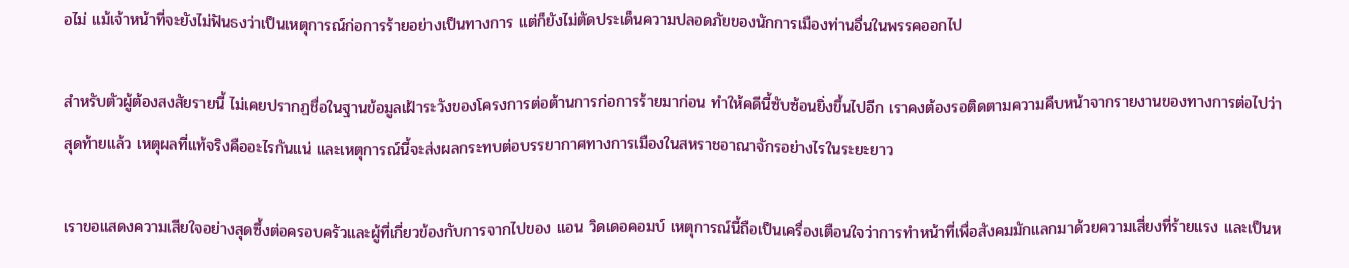อไม่ แม้เจ้าหน้าที่จะยังไม่ฟันธงว่าเป็นเหตุการณ์ก่อการร้ายอย่างเป็นทางการ แต่ก็ยังไม่ตัดประเด็นความปลอดภัยของนักการเมืองท่านอื่นในพรรคออกไป

สำหรับตัวผู้ต้องสงสัยรายนี้ ไม่เคยปรากฏชื่อในฐานข้อมูลเฝ้าระวังของโครงการต่อต้านการก่อการร้ายมาก่อน ทำให้คดีนี้ซับซ้อนยิ่งขึ้นไปอีก เราคงต้องรอติดตามความคืบหน้าจากรายงานของทางการต่อไปว่าสุดท้ายแล้ว เหตุผลที่แท้จริงคืออะไรกันแน่ และเหตุการณ์นี้จะส่งผลกระทบต่อบรรยากาศทางการเมืองในสหราชอาณาจักรอย่างไรในระยะยาว

เราขอแสดงความเสียใจอย่างสุดซึ้งต่อครอบครัวและผู้ที่เกี่ยวข้องกับการจากไปของ แอน วิดเดอคอมบ์ เหตุการณ์นี้ถือเป็นเครื่องเตือนใจว่าการทำหน้าที่เพื่อสังคมมักแลกมาด้วยความเสี่ยงที่ร้ายแรง และเป็นห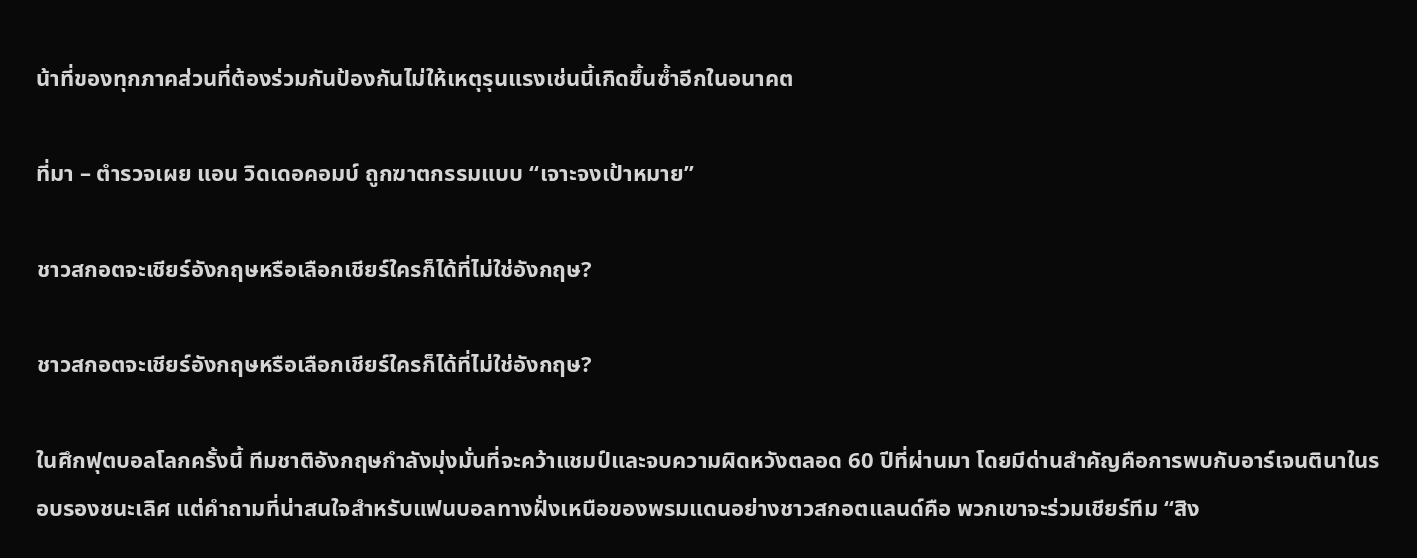น้าที่ของทุกภาคส่วนที่ต้องร่วมกันป้องกันไม่ให้เหตุรุนแรงเช่นนี้เกิดขึ้นซ้ำอีกในอนาคต

ที่มา – ตำรวจเผย แอน วิดเดอคอมบ์ ถูกฆาตกรรมแบบ “เจาะจงเป้าหมาย”

ชาวสกอตจะเชียร์อังกฤษหรือเลือกเชียร์ใครก็ได้ที่ไม่ใช่อังกฤษ?

ชาวสกอตจะเชียร์อังกฤษหรือเลือกเชียร์ใครก็ได้ที่ไม่ใช่อังกฤษ?

ในศึกฟุตบอลโลกครั้งนี้ ทีมชาติอังกฤษกำลังมุ่งมั่นที่จะคว้าแชมป์และจบความผิดหวังตลอด 60 ปีที่ผ่านมา โดยมีด่านสำคัญคือการพบกับอาร์เจนตินาในรอบรองชนะเลิศ แต่คำถามที่น่าสนใจสำหรับแฟนบอลทางฝั่งเหนือของพรมแดนอย่างชาวสกอตแลนด์คือ พวกเขาจะร่วมเชียร์ทีม “สิง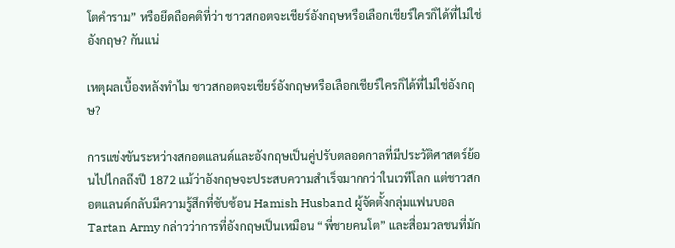โตคำราม” หรือยึดถือคติที่ว่า ชาวสกอตจะเชียร์อังกฤษหรือเลือกเชียร์ใครก็ได้ที่ไม่ใช่อังกฤษ? กันแน่

เหตุผลเบื้องหลังทำไม ชาวสกอตจะเชียร์อังกฤษหรือเลือกเชียร์ใครก็ได้ที่ไม่ใช่อังกฤษ?

การแข่งขันระหว่างสกอตแลนด์และอังกฤษเป็นคู่ปรับตลอดกาลที่มีประวัติศาสตร์ย้อนไปไกลถึงปี 1872 แม้ว่าอังกฤษจะประสบความสำเร็จมากกว่าในเวทีโลก แต่ชาวสกอตแลนด์กลับมีความรู้สึกที่ซับซ้อน Hamish Husband ผู้จัดตั้งกลุ่มแฟนบอล Tartan Army กล่าวว่าการที่อังกฤษเป็นเหมือน “พี่ชายคนโต” และสื่อมวลชนที่มัก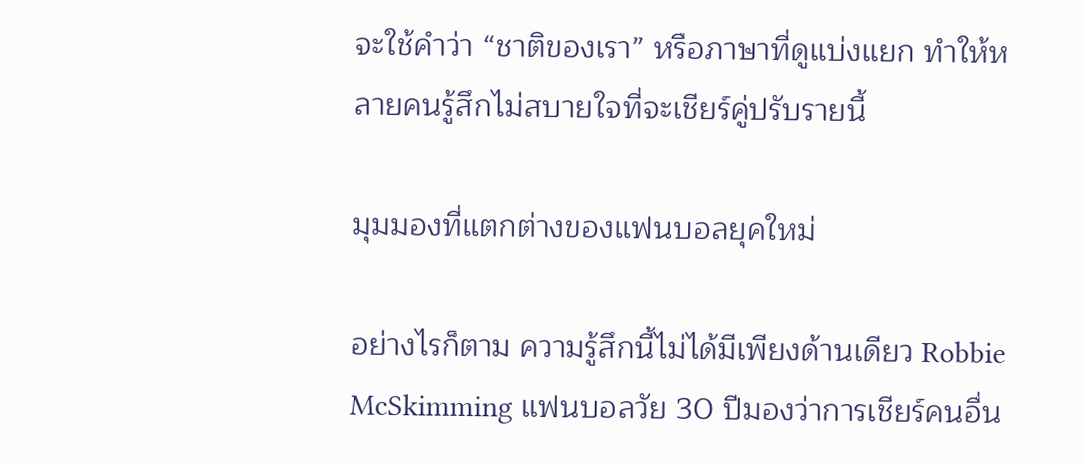จะใช้คำว่า “ชาติของเรา” หรือภาษาที่ดูแบ่งแยก ทำให้หลายคนรู้สึกไม่สบายใจที่จะเชียร์คู่ปรับรายนี้

มุมมองที่แตกต่างของแฟนบอลยุคใหม่

อย่างไรก็ตาม ความรู้สึกนี้ไม่ได้มีเพียงด้านเดียว Robbie McSkimming แฟนบอลวัย 30 ปีมองว่าการเชียร์คนอื่น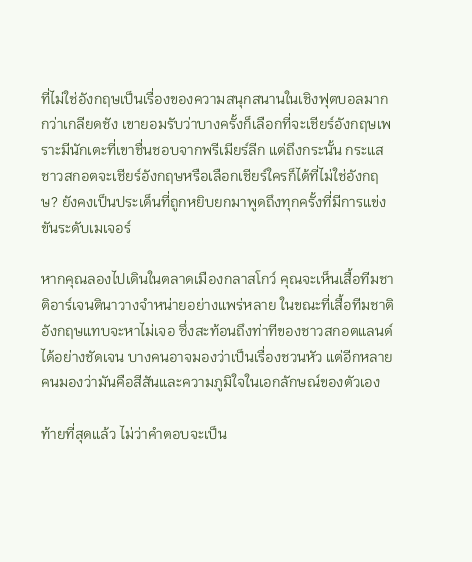ที่ไม่ใช่อังกฤษเป็นเรื่องของความสนุกสนานในเชิงฟุตบอลมากกว่าเกลียดชัง เขายอมรับว่าบางครั้งก็เลือกที่จะเชียร์อังกฤษเพราะมีนักเตะที่เขาชื่นชอบจากพรีเมียร์ลีก แต่ถึงกระนั้น กระแส ชาวสกอตจะเชียร์อังกฤษหรือเลือกเชียร์ใครก็ได้ที่ไม่ใช่อังกฤษ? ยังคงเป็นประเด็นที่ถูกหยิบยกมาพูดถึงทุกครั้งที่มีการแข่งขันระดับเมเจอร์

หากคุณลองไปเดินในตลาดเมืองกลาสโกว์ คุณจะเห็นเสื้อทีมชาติอาร์เจนตินาวางจำหน่ายอย่างแพร่หลาย ในขณะที่เสื้อทีมชาติอังกฤษแทบจะหาไม่เจอ ซึ่งสะท้อนถึงท่าทีของชาวสกอตแลนด์ได้อย่างชัดเจน บางคนอาจมองว่าเป็นเรื่องชวนหัว แต่อีกหลายคนมองว่ามันคือสีสันและความภูมิใจในเอกลักษณ์ของตัวเอง

ท้ายที่สุดแล้ว ไม่ว่าคำตอบจะเป็น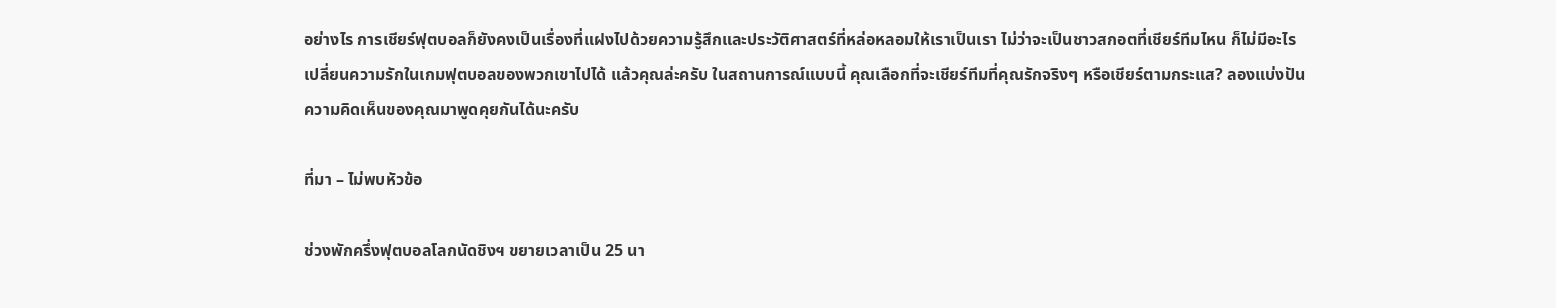อย่างไร การเชียร์ฟุตบอลก็ยังคงเป็นเรื่องที่แฝงไปด้วยความรู้สึกและประวัติศาสตร์ที่หล่อหลอมให้เราเป็นเรา ไม่ว่าจะเป็นชาวสกอตที่เชียร์ทีมไหน ก็ไม่มีอะไรเปลี่ยนความรักในเกมฟุตบอลของพวกเขาไปได้ แล้วคุณล่ะครับ ในสถานการณ์แบบนี้ คุณเลือกที่จะเชียร์ทีมที่คุณรักจริงๆ หรือเชียร์ตามกระแส? ลองแบ่งปันความคิดเห็นของคุณมาพูดคุยกันได้นะครับ

ที่มา – ไม่พบหัวข้อ

ช่วงพักครึ่งฟุตบอลโลกนัดชิงฯ ขยายเวลาเป็น 25 นา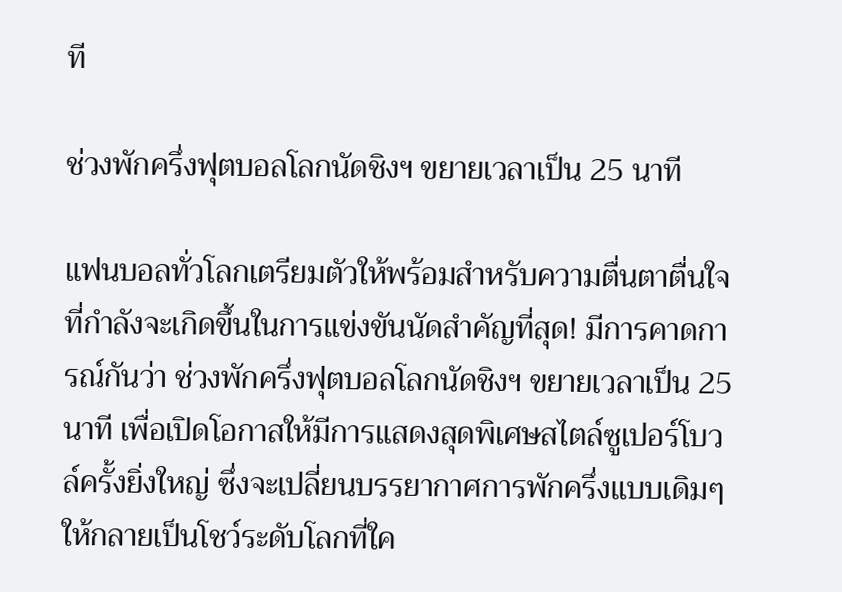ที

ช่วงพักครึ่งฟุตบอลโลกนัดชิงฯ ขยายเวลาเป็น 25 นาที

แฟนบอลทั่วโลกเตรียมตัวให้พร้อมสำหรับความตื่นตาตื่นใจที่กำลังจะเกิดขึ้นในการแข่งขันนัดสำคัญที่สุด! มีการคาดการณ์กันว่า ช่วงพักครึ่งฟุตบอลโลกนัดชิงฯ ขยายเวลาเป็น 25 นาที เพื่อเปิดโอกาสให้มีการแสดงสุดพิเศษสไตล์ซูเปอร์โบวล์ครั้งยิ่งใหญ่ ซึ่งจะเปลี่ยนบรรยากาศการพักครึ่งแบบเดิมๆ ให้กลายเป็นโชว์ระดับโลกที่ใค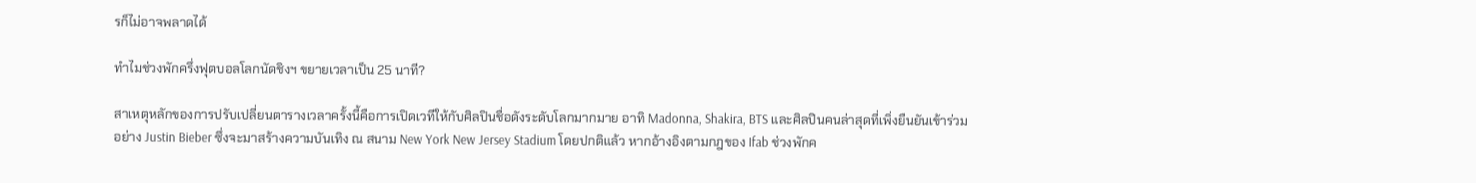รก็ไม่อาจพลาดได้

ทำไมช่วงพักครึ่งฟุตบอลโลกนัดชิงฯ ขยายเวลาเป็น 25 นาที?

สาเหตุหลักของการปรับเปลี่ยนตารางเวลาครั้งนี้คือการเปิดเวทีให้กับศิลปินชื่อดังระดับโลกมากมาย อาทิ Madonna, Shakira, BTS และศิลปินคนล่าสุดที่เพิ่งยืนยันเข้าร่วมอย่าง Justin Bieber ซึ่งจะมาสร้างความบันเทิง ณ สนาม New York New Jersey Stadium โดยปกติแล้ว หากอ้างอิงตามกฎของ Ifab ช่วงพักค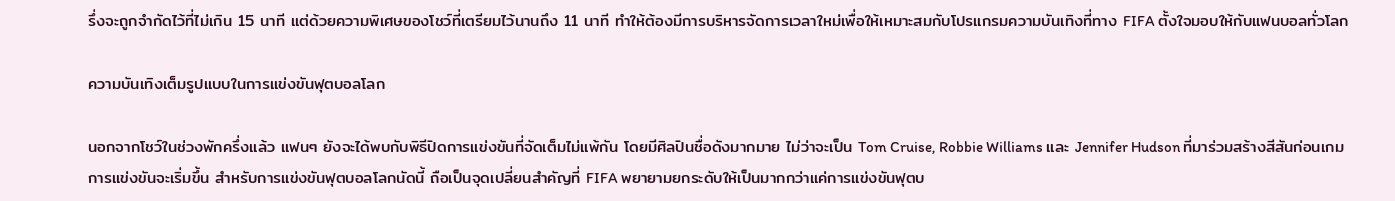รึ่งจะถูกจำกัดไว้ที่ไม่เกิน 15 นาที แต่ด้วยความพิเศษของโชว์ที่เตรียมไว้นานถึง 11 นาที ทำให้ต้องมีการบริหารจัดการเวลาใหม่เพื่อให้เหมาะสมกับโปรแกรมความบันเทิงที่ทาง FIFA ตั้งใจมอบให้กับแฟนบอลทั่วโลก

ความบันเทิงเต็มรูปแบบในการแข่งขันฟุตบอลโลก

นอกจากโชว์ในช่วงพักครึ่งแล้ว แฟนๆ ยังจะได้พบกับพิธีปิดการแข่งขันที่จัดเต็มไม่แพ้กัน โดยมีศิลปินชื่อดังมากมาย ไม่ว่าจะเป็น Tom Cruise, Robbie Williams และ Jennifer Hudson ที่มาร่วมสร้างสีสันก่อนเกมการแข่งขันจะเริ่มขึ้น สำหรับการแข่งขันฟุตบอลโลกนัดนี้ ถือเป็นจุดเปลี่ยนสำคัญที่ FIFA พยายามยกระดับให้เป็นมากกว่าแค่การแข่งขันฟุตบ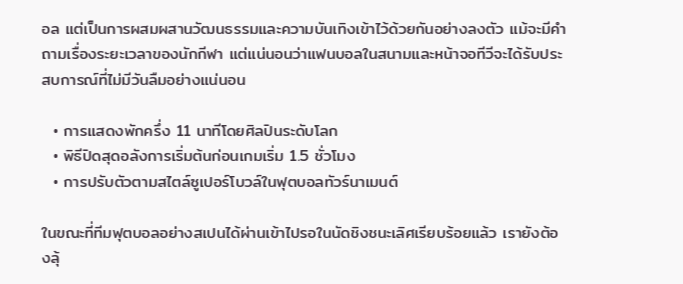อล แต่เป็นการผสมผสานวัฒนธรรมและความบันเทิงเข้าไว้ด้วยกันอย่างลงตัว แม้จะมีคำถามเรื่องระยะเวลาของนักกีฬา แต่แน่นอนว่าแฟนบอลในสนามและหน้าจอทีวีจะได้รับประสบการณ์ที่ไม่มีวันลืมอย่างแน่นอน

  • การแสดงพักครึ่ง 11 นาทีโดยศิลปินระดับโลก
  • พิธีปิดสุดอลังการเริ่มต้นก่อนเกมเริ่ม 1.5 ชั่วโมง
  • การปรับตัวตามสไตล์ซูเปอร์โบวล์ในฟุตบอลทัวร์นาเมนต์

ในขณะที่ทีมฟุตบอลอย่างสเปนได้ผ่านเข้าไปรอในนัดชิงชนะเลิศเรียบร้อยแล้ว เรายังต้องลุ้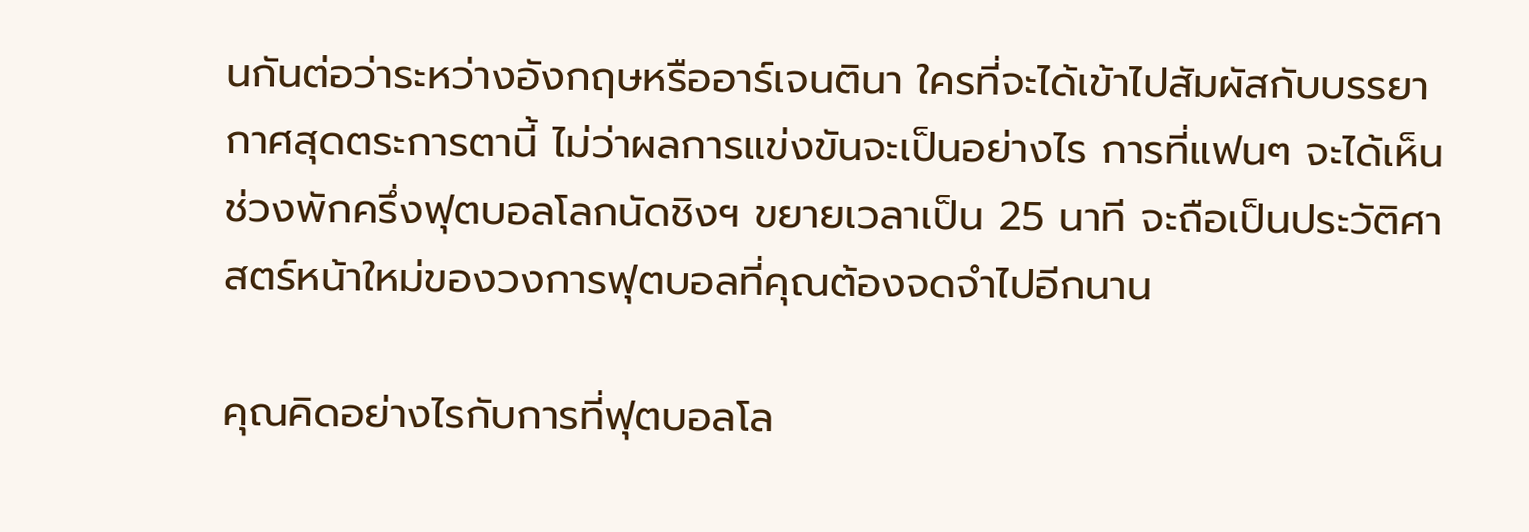นกันต่อว่าระหว่างอังกฤษหรืออาร์เจนตินา ใครที่จะได้เข้าไปสัมผัสกับบรรยากาศสุดตระการตานี้ ไม่ว่าผลการแข่งขันจะเป็นอย่างไร การที่แฟนๆ จะได้เห็น ช่วงพักครึ่งฟุตบอลโลกนัดชิงฯ ขยายเวลาเป็น 25 นาที จะถือเป็นประวัติศาสตร์หน้าใหม่ของวงการฟุตบอลที่คุณต้องจดจำไปอีกนาน

คุณคิดอย่างไรกับการที่ฟุตบอลโล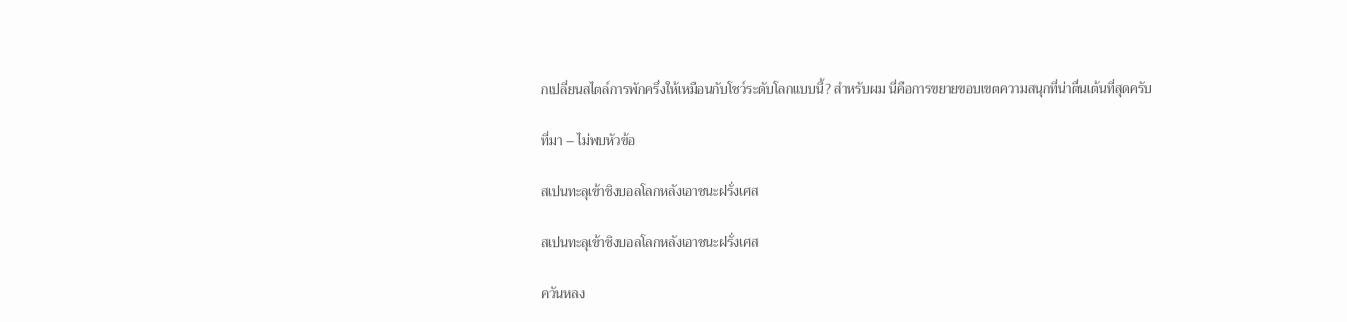กเปลี่ยนสไตล์การพักครึ่งให้เหมือนกับโชว์ระดับโลกแบบนี้? สำหรับผม นี่คือการขยายขอบเขตความสนุกที่น่าตื่นเต้นที่สุดครับ

ที่มา – ไม่พบหัวข้อ

สเปนทะลุเข้าชิงบอลโลกหลังเอาชนะฝรั่งเศส

สเปนทะลุเข้าชิงบอลโลกหลังเอาชนะฝรั่งเศส

ควันหลง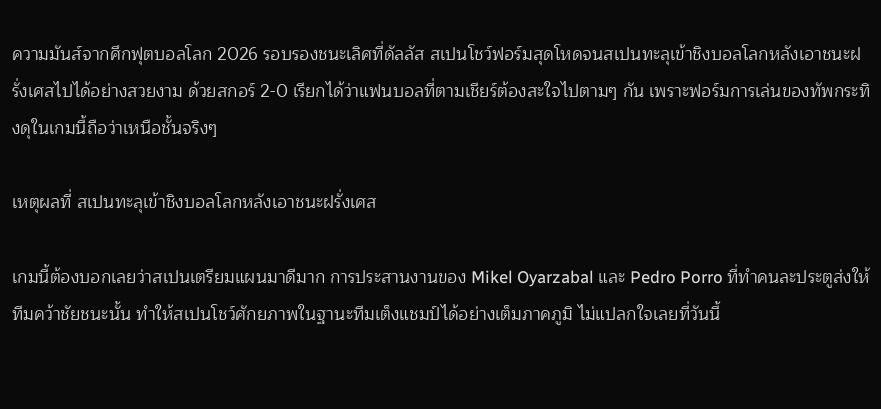ความมันส์จากศึกฟุตบอลโลก 2026 รอบรองชนะเลิศที่ดัลลัส สเปนโชว์ฟอร์มสุดโหดจนสเปนทะลุเข้าชิงบอลโลกหลังเอาชนะฝรั่งเศสไปได้อย่างสวยงาม ด้วยสกอร์ 2-0 เรียกได้ว่าแฟนบอลที่ตามเชียร์ต้องสะใจไปตามๆ กัน เพราะฟอร์มการเล่นของทัพกระทิงดุในเกมนี้ถือว่าเหนือชั้นจริงๆ

เหตุผลที่ สเปนทะลุเข้าชิงบอลโลกหลังเอาชนะฝรั่งเศส

เกมนี้ต้องบอกเลยว่าสเปนเตรียมแผนมาดีมาก การประสานงานของ Mikel Oyarzabal และ Pedro Porro ที่ทำคนละประตูส่งให้ทีมคว้าชัยชนะนั้น ทำให้สเปนโชว์ศักยภาพในฐานะทีมเต็งแชมป์ได้อย่างเต็มภาคภูมิ ไม่แปลกใจเลยที่วันนี้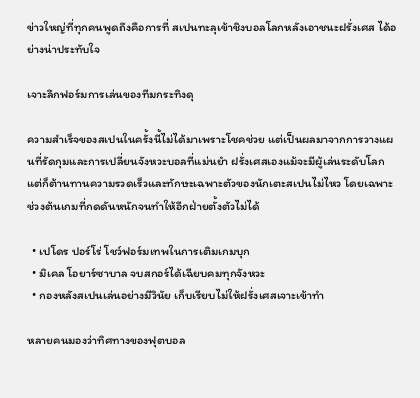ข่าวใหญ่ที่ทุกคนพูดถึงคือการที่ สเปนทะลุเข้าชิงบอลโลกหลังเอาชนะฝรั่งเศส ได้อย่างน่าประทับใจ

เจาะลึกฟอร์มการเล่นของทีมกระทิงดุ

ความสำเร็จของสเปนในครั้งนี้ไม่ได้มาเพราะโชคช่วย แต่เป็นผลมาจากการวางแผนที่รัดกุมและการเปลี่ยนจังหวะบอลที่แม่นยำ ฝรั่งเศสเองแม้จะมีผู้เล่นระดับโลก แต่ก็ต้านทานความรวดเร็วและทักษะเฉพาะตัวของนักเตะสเปนไม่ไหว โดยเฉพาะช่วงต้นเกมที่กดดันหนักจนทำให้อีกฝ่ายตั้งตัวไม่ได้

  • เปโดร ปอร์โร่ โชว์ฟอร์มเทพในการเติมเกมบุก
  • มิเคล โอยาร์ซาบาล จบสกอร์ได้เฉียบคมทุกจังหวะ
  • กองหลังสเปนเล่นอย่างมีวินัย เก็บเรียบไม่ให้ฝรั่งเศสเจาะเข้าทำ

หลายคนมองว่าทิศทางของฟุตบอล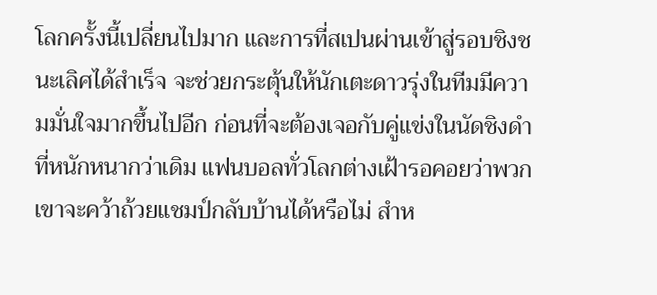โลกครั้งนี้เปลี่ยนไปมาก และการที่สเปนผ่านเข้าสู่รอบชิงชนะเลิศได้สำเร็จ จะช่วยกระตุ้นให้นักเตะดาวรุ่งในทีมมีความมั่นใจมากขึ้นไปอีก ก่อนที่จะต้องเจอกับคู่แข่งในนัดชิงดำที่หนักหนากว่าเดิม แฟนบอลทั่วโลกต่างเฝ้ารอคอยว่าพวกเขาจะคว้าถ้วยแชมป์กลับบ้านได้หรือไม่ สำห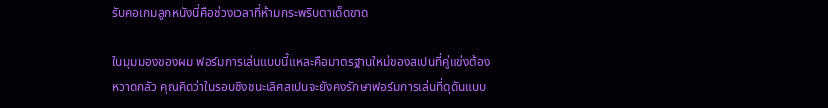รับคอเกมลูกหนังนี่คือช่วงเวลาที่ห้ามกระพริบตาเด็ดขาด

ในมุมมองของผม ฟอร์มการเล่นแบบนี้แหละคือมาตรฐานใหม่ของสเปนที่คู่แข่งต้องหวาดกลัว คุณคิดว่าในรอบชิงชนะเลิศสเปนจะยังคงรักษาฟอร์มการเล่นที่ดุดันแบบ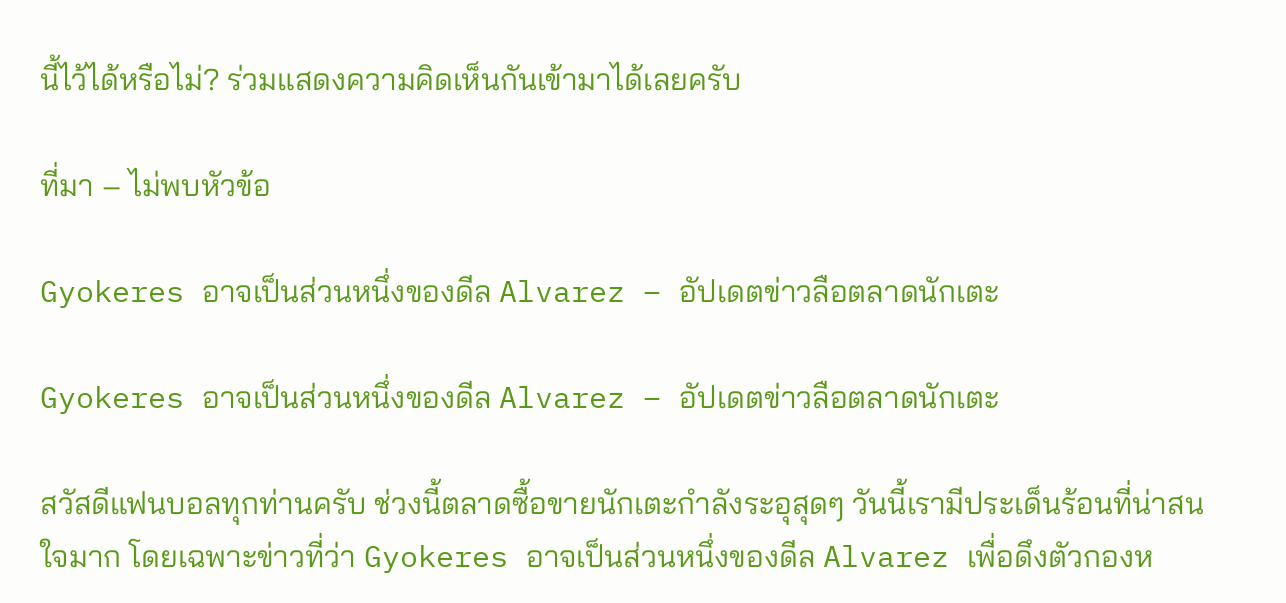นี้ไว้ได้หรือไม่? ร่วมแสดงความคิดเห็นกันเข้ามาได้เลยครับ

ที่มา – ไม่พบหัวข้อ

Gyokeres อาจเป็นส่วนหนึ่งของดีล Alvarez – อัปเดตข่าวลือตลาดนักเตะ

Gyokeres อาจเป็นส่วนหนึ่งของดีล Alvarez – อัปเดตข่าวลือตลาดนักเตะ

สวัสดีแฟนบอลทุกท่านครับ ช่วงนี้ตลาดซื้อขายนักเตะกำลังระอุสุดๆ วันนี้เรามีประเด็นร้อนที่น่าสนใจมาก โดยเฉพาะข่าวที่ว่า Gyokeres อาจเป็นส่วนหนึ่งของดีล Alvarez เพื่อดึงตัวกองห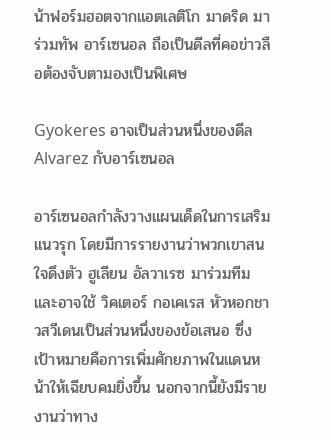น้าฟอร์มฮอตจากแอตเลติโก มาดริด มาร่วมทัพ อาร์เซนอล ถือเป็นดีลที่คอข่าวลือต้องจับตามองเป็นพิเศษ

Gyokeres อาจเป็นส่วนหนึ่งของดีล Alvarez กับอาร์เซนอล

อาร์เซนอลกำลังวางแผนเด็ดในการเสริมแนวรุก โดยมีการรายงานว่าพวกเขาสนใจดึงตัว ฮูเลียน อัลวาเรซ มาร่วมทีม และอาจใช้ วิคเตอร์ กอเคเรส หัวหอกชาวสวีเดนเป็นส่วนหนึ่งของข้อเสนอ ซึ่งเป้าหมายคือการเพิ่มศักยภาพในแดนหน้าให้เฉียบคมยิ่งขึ้น นอกจากนี้ยังมีรายงานว่าทาง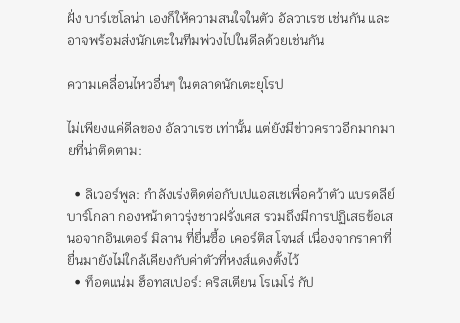ฝั่ง บาร์เซโลน่า เองก็ให้ความสนใจในตัว อัลวาเรซ เช่นกัน และอาจพร้อมส่งนักเตะในทีมพ่วงไปในดีลด้วยเช่นกัน

ความเคลื่อนไหวอื่นๆ ในตลาดนักเตะยุโรป

ไม่เพียงแค่ดีลของ อัลวาเรซ เท่านั้น แต่ยังมีข่าวคราวอีกมากมายที่น่าติดตาม:

  • ลิเวอร์พูล: กำลังเร่งติดต่อกับเปแอสเชเพื่อคว้าตัว แบรดลีย์ บาร์โกลา กองหน้าดาวรุ่งชาวฝรั่งเศส รวมถึงมีการปฏิเสธข้อเสนอจากอินเตอร์ มิลาน ที่ยื่นซื้อ เคอร์ติส โจนส์ เนื่องจากราคาที่ยื่นมายังไม่ใกล้เคียงกับค่าตัวที่หงส์แดงตั้งไว้
  • ท็อตแน่ม ฮ็อทสเปอร์: คริสเตียน โรเมโร่ กัป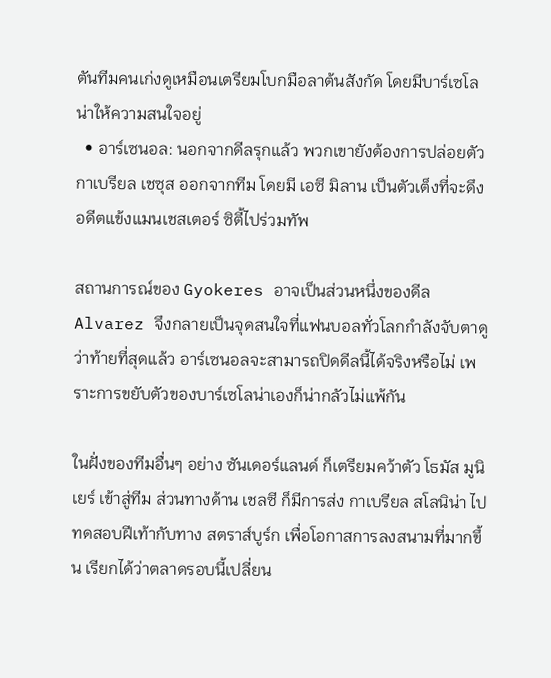ตันทีมคนเก่งดูเหมือนเตรียมโบกมือลาต้นสังกัด โดยมีบาร์เซโลน่าให้ความสนใจอยู่
  • อาร์เซนอล: นอกจากดีลรุกแล้ว พวกเขายังต้องการปล่อยตัว กาเบรียล เชซุส ออกจากทีม โดยมี เอซี มิลาน เป็นตัวเต็งที่จะดึงอดีตแข้งแมนเชสเตอร์ ซิตี้ไปร่วมทัพ

สถานการณ์ของ Gyokeres อาจเป็นส่วนหนึ่งของดีล Alvarez จึงกลายเป็นจุดสนใจที่แฟนบอลทั่วโลกกำลังจับตาดูว่าท้ายที่สุดแล้ว อาร์เซนอลจะสามารถปิดดีลนี้ได้จริงหรือไม่ เพราะการขยับตัวของบาร์เซโลน่าเองก็น่ากลัวไม่แพ้กัน

ในฝั่งของทีมอื่นๆ อย่าง ซันเดอร์แลนด์ ก็เตรียมคว้าตัว โธมัส มูนิเยร์ เข้าสู่ทีม ส่วนทางด้าน เชลซี ก็มีการส่ง กาเบรียล สโลนิน่า ไปทดสอบฝีเท้ากับทาง สตราส์บูร์ก เพื่อโอกาสการลงสนามที่มากขึ้น เรียกได้ว่าตลาดรอบนี้เปลี่ยน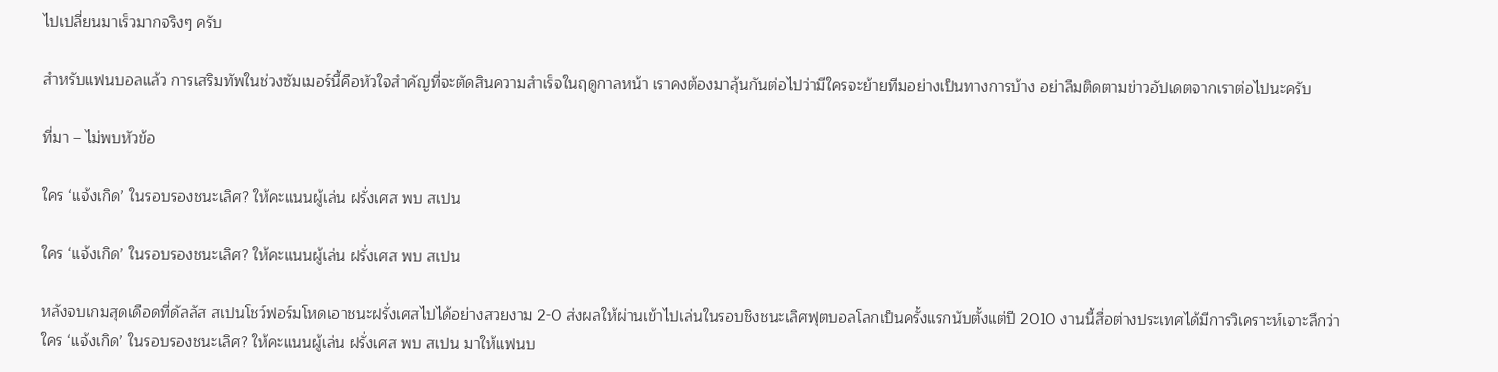ไปเปลี่ยนมาเร็วมากจริงๆ ครับ

สำหรับแฟนบอลแล้ว การเสริมทัพในช่วงซัมเมอร์นี้คือหัวใจสำคัญที่จะตัดสินความสำเร็จในฤดูกาลหน้า เราคงต้องมาลุ้นกันต่อไปว่ามีใครจะย้ายทีมอย่างเป็นทางการบ้าง อย่าลืมติดตามข่าวอัปเดตจากเราต่อไปนะครับ

ที่มา – ไม่พบหัวข้อ

ใคร ‘แจ้งเกิด’ ในรอบรองชนะเลิศ? ให้คะแนนผู้เล่น ฝรั่งเศส พบ สเปน

ใคร ‘แจ้งเกิด’ ในรอบรองชนะเลิศ? ให้คะแนนผู้เล่น ฝรั่งเศส พบ สเปน

หลังจบเกมสุดเดือดที่ดัลลัส สเปนโชว์ฟอร์มโหดเอาชนะฝรั่งเศสไปได้อย่างสวยงาม 2-0 ส่งผลให้ผ่านเข้าไปเล่นในรอบชิงชนะเลิศฟุตบอลโลกเป็นครั้งแรกนับตั้งแต่ปี 2010 งานนี้สื่อต่างประเทศได้มีการวิเคราะห์เจาะลึกว่าใคร ‘แจ้งเกิด’ ในรอบรองชนะเลิศ? ให้คะแนนผู้เล่น ฝรั่งเศส พบ สเปน มาให้แฟนบ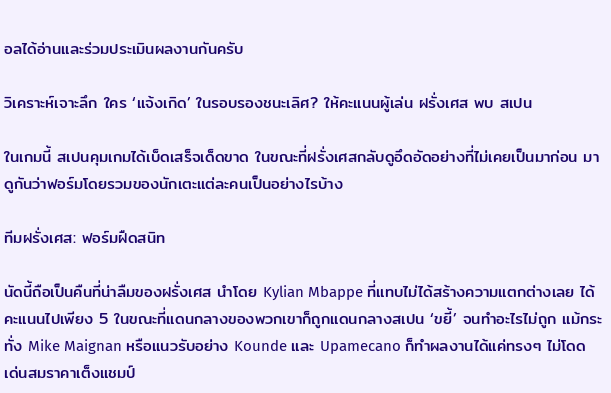อลได้อ่านและร่วมประเมินผลงานกันครับ

วิเคราะห์เจาะลึก ใคร ‘แจ้งเกิด’ ในรอบรองชนะเลิศ? ให้คะแนนผู้เล่น ฝรั่งเศส พบ สเปน

ในเกมนี้ สเปนคุมเกมได้เบ็ดเสร็จเด็ดขาด ในขณะที่ฝรั่งเศสกลับดูอึดอัดอย่างที่ไม่เคยเป็นมาก่อน มาดูกันว่าฟอร์มโดยรวมของนักเตะแต่ละคนเป็นอย่างไรบ้าง

ทีมฝรั่งเศส: ฟอร์มฝืดสนิท

นัดนี้ถือเป็นคืนที่น่าลืมของฝรั่งเศส นำโดย Kylian Mbappe ที่แทบไม่ได้สร้างความแตกต่างเลย ได้คะแนนไปเพียง 5 ในขณะที่แดนกลางของพวกเขาก็ถูกแดนกลางสเปน ‘ขยี้’ จนทำอะไรไม่ถูก แม้กระทั่ง Mike Maignan หรือแนวรับอย่าง Kounde และ Upamecano ก็ทำผลงานได้แค่ทรงๆ ไม่โดดเด่นสมราคาเต็งแชมป์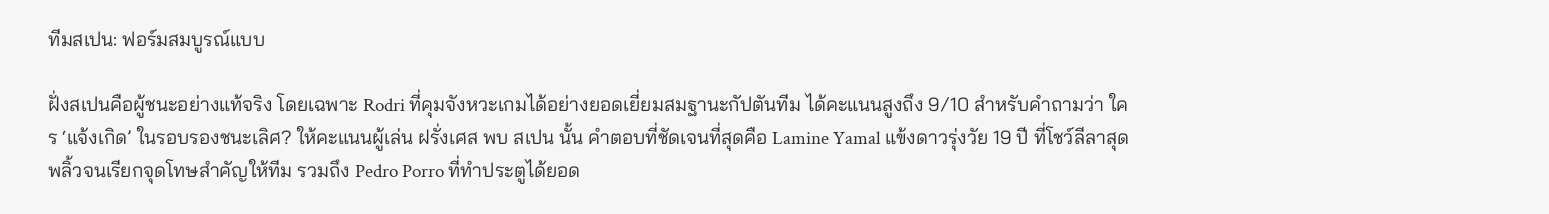ทีมสเปน: ฟอร์มสมบูรณ์แบบ

ฝั่งสเปนคือผู้ชนะอย่างแท้จริง โดยเฉพาะ Rodri ที่คุมจังหวะเกมได้อย่างยอดเยี่ยมสมฐานะกัปตันทีม ได้คะแนนสูงถึง 9/10 สำหรับคำถามว่า ใคร ‘แจ้งเกิด’ ในรอบรองชนะเลิศ? ให้คะแนนผู้เล่น ฝรั่งเศส พบ สเปน นั้น คำตอบที่ชัดเจนที่สุดคือ Lamine Yamal แข้งดาวรุ่งวัย 19 ปี ที่โชว์ลีลาสุดพลิ้วจนเรียกจุดโทษสำคัญให้ทีม รวมถึง Pedro Porro ที่ทำประตูได้ยอด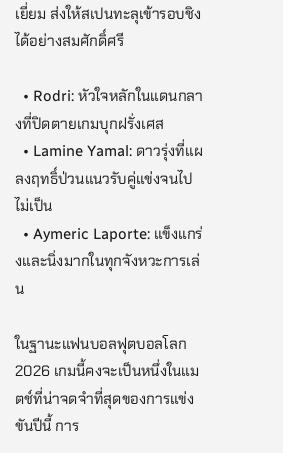เยี่ยม ส่งให้สเปนทะลุเข้ารอบชิงได้อย่างสมศักดิ์ศรี

  • Rodri: หัวใจหลักในแดนกลางที่ปิดตายเกมบุกฝรั่งเศส
  • Lamine Yamal: ดาวรุ่งที่แผลงฤทธิ์ป่วนแนวรับคู่แข่งจนไปไม่เป็น
  • Aymeric Laporte: แข็งแกร่งและนิ่งมากในทุกจังหวะการเล่น

ในฐานะแฟนบอลฟุตบอลโลก 2026 เกมนี้คงจะเป็นหนึ่งในแมตช์ที่น่าจดจำที่สุดของการแข่งขันปีนี้ การ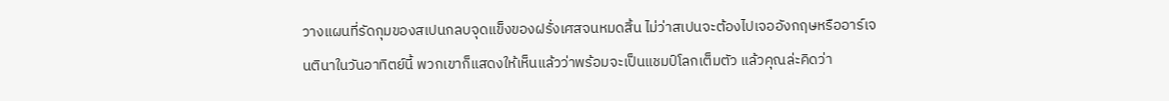วางแผนที่รัดกุมของสเปนกลบจุดแข็งของฝรั่งเศสจนหมดสิ้น ไม่ว่าสเปนจะต้องไปเจออังกฤษหรืออาร์เจนตินาในวันอาทิตย์นี้ พวกเขาก็แสดงให้เห็นแล้วว่าพร้อมจะเป็นแชมป์โลกเต็มตัว แล้วคุณล่ะคิดว่า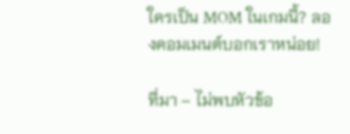ใครเป็น MOM ในเกมนี้? ลองคอมเมนต์บอกเราหน่อย!

ที่มา – ไม่พบหัวข้อ